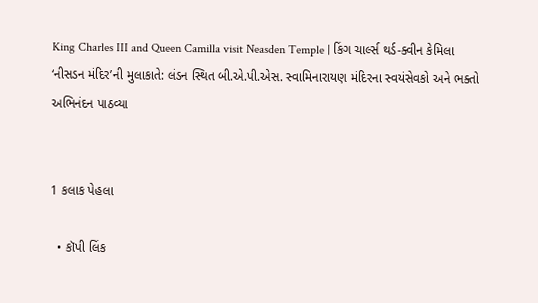King Charles III and Queen Camilla visit Neasden Temple | કિંગ ચાર્લ્સ થર્ડ-ક્વીન કેમિલા ‘નીસડન મંદિર’ની મુલાકાતે: લંડન સ્થિત બી.એ.પી.એસ. સ્વામિનારાયણ મંદિરના સ્વયંસેવકો અને ભક્તો અભિનંદન પાઠવ્યા


1 કલાક પેહલા

  • કૉપી લિંક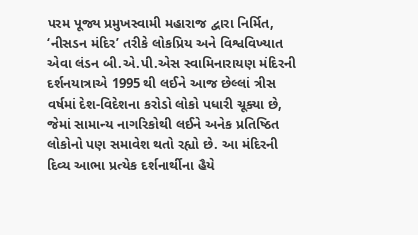પરમ પૂજ્ય પ્રમુખસ્વામી મહારાજ દ્વારા નિર્મિત, ‘નીસડન મંદિર’ તરીકે લોકપ્રિય અને વિશ્વવિખ્યાત એવા લંડન બી.એ.પી.એસ સ્વામિનારાયણ મંદિરની દર્શનયાત્રાએ 1995 થી લઈને આજ છેલ્લાં ત્રીસ વર્ષમાં દેશ-વિદેશના કરોડો લોકો પધારી ચૂક્યા છે, જેમાં સામાન્ય નાગરિકોથી લઈને અનેક પ્રતિષ્ઠિત લોકોનો પણ સમાવેશ થતો રહ્યો છે. આ મંદિરની દિવ્ય આભા પ્રત્યેક દર્શનાર્થીના હૈયે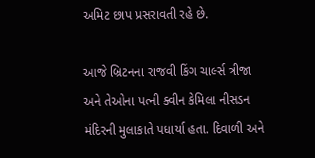અમિટ છાપ પ્રસરાવતી રહે છે.

આજે બ્રિટનના રાજવી કિંગ ચાર્લ્સ ત્રીજા અને તેઓના પત્ની ક્વીન કેમિલા નીસડન મંદિરની મુલાકાતે પધાર્યા હતા. દિવાળી અને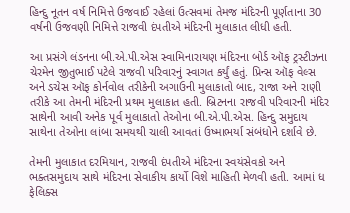હિન્દુ નૂતન વર્ષ નિમિત્તે ઉજવાઈ રહેલાં ઉત્સવમાં તેમજ મંદિરની પૂર્ણતાના 30 વર્ષની ઉજવણી નિમિત્તે રાજવી દંપતીએ મંદિરની મુલાકાત લીધી હતી.

આ પ્રસંગે લંડનના બી.એ.પી.એસ સ્વામિનારાયણ મંદિરના બોર્ડ ઑફ ટ્રસ્ટીઝના ચેરમેન જીતુભાઈ પટેલે રાજવી પરિવારનું સ્વાગત કર્યું હતું. પ્રિન્સ ઑફ વેલ્સ અને ડચેસ ઑફ કોર્નવોલ તરીકેની અગાઉની મુલાકાતો બાદ, રાજા અને રાણી તરીકે આ તેમની મંદિરની પ્રથમ મુલાકાત હતી. બ્રિટનના રાજવી પરિવારની મંદિર સાથેની આવી અનેક પૂર્વ મુલાકાતો તેઓના બી.એ.પી.એસ. હિન્દુ સમુદાય સાથેના તેઓના લાંબા સમયથી ચાલી આવતાં ઉષ્માભર્યા સંબંધોને દર્શાવે છે.

તેમની મુલાકાત દરમિયાન, રાજવી દંપતીએ મંદિરના સ્વયંસેવકો અને ભક્તસમુદાય સાથે મંદિરના સેવાકીય કાર્યો વિશે માહિતી મેળવી હતી. આમાં ધ ફેલિક્સ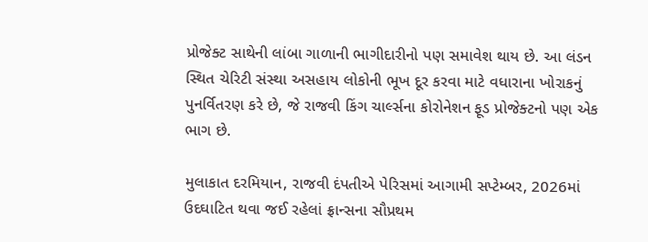પ્રોજેક્ટ સાથેની લાંબા ગાળાની ભાગીદારીનો પણ સમાવેશ થાય છે. આ લંડન સ્થિત ચેરિટી સંસ્થા અસહાય લોકોની ભૂખ દૂર કરવા માટે વધારાના ખોરાકનું પુનર્વિતરણ કરે છે, જે રાજવી કિંગ ચાર્લ્સના કોરોનેશન ફૂડ પ્રોજેક્ટનો પણ એક ભાગ છે.

મુલાકાત દરમિયાન, રાજવી દંપતીએ પેરિસમાં આગામી સપ્ટેમ્બર, 2026માં ઉદઘાટિત થવા જઈ રહેલાં ફ્રાન્સના સૌપ્રથમ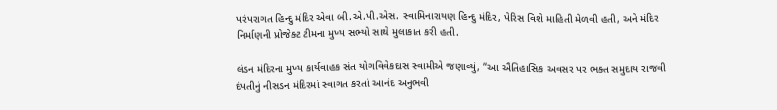પરંપરાગત હિન્દુ મંદિર એવા બી.એ.પી.એસ. સ્વામિનારાયણ હિન્દુ મંદિર, પેરિસ વિશે માહિતી મેળવી હતી, અને મંદિર નિર્માણની પ્રોજેક્ટ ટીમના મુખ્ય સભ્યો સાથે મુલાકાત કરી હતી.

લંડન મંદિરના મુખ્ય કાર્યવાહક સંત યોગવિવેકદાસ સ્વામીએ જણાવ્યું, “આ ઐતિહાસિક અવસર પર ભક્ત સમુદાય રાજવી દંપતીનું નીસડન મંદિરમાં સ્વાગત કરતાં આનંદ અનુભવી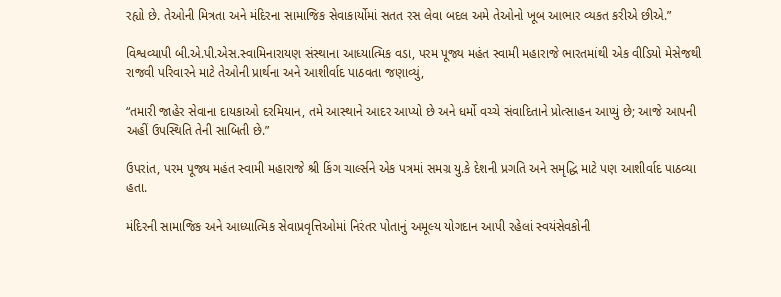રહ્યો છે. તેઓની મિત્રતા અને મંદિરના સામાજિક સેવાકાર્યોમાં સતત રસ લેવા બદલ અમે તેઓનો ખૂબ આભાર વ્યકત કરીએ છીએ.”

વિશ્વવ્યાપી બી.એ.પી.એસ.સ્વામિનારાયણ સંસ્થાના આધ્યાત્મિક વડા, પરમ પૂજ્ય મહંત સ્વામી મહારાજે ભારતમાંથી એક વીડિયો મેસેજથી રાજવી પરિવારને માટે તેઓની પ્રાર્થના અને આશીર્વાદ પાઠવતા જણાવ્યું,

“તમારી જાહેર સેવાના દાયકાઓ દરમિયાન, તમે આસ્થાને આદર આપ્યો છે અને ધર્મો વચ્ચે સંવાદિતાને પ્રોત્સાહન આપ્યું છે; આજે આપની અહીં ઉપસ્થિતિ તેની સાબિતી છે.”

ઉપરાંત, પરમ પૂજ્ય મહંત સ્વામી મહારાજે શ્રી કિંગ ચાર્લ્સને એક પત્રમાં સમગ્ર યુ.કે દેશની પ્રગતિ અને સમૃદ્ધિ માટે પણ આશીર્વાદ પાઠવ્યા હતા.

મંદિરની સામાજિક અને આધ્યાત્મિક સેવાપ્રવૃત્તિઓમાં નિરંતર પોતાનું અમૂલ્ય યોગદાન આપી રહેલાં સ્વયંસેવકોની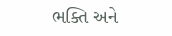ભક્તિ અને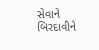સેવાને બિરદાવીને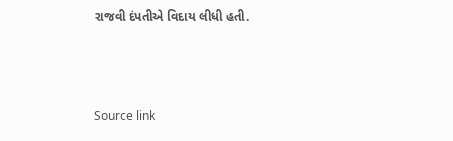રાજવી દંપતીએ વિદાય લીધી હતી.



Source link